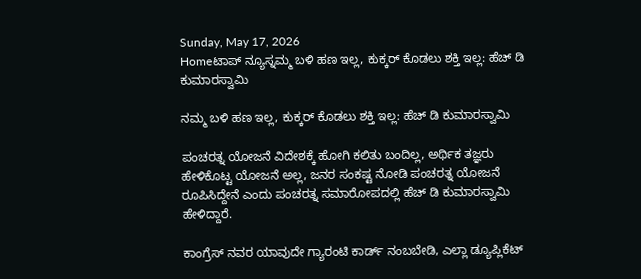Sunday, May 17, 2026
Homeಟಾಪ್ ನ್ಯೂಸ್ನಮ್ಮ ಬಳಿ ಹಣ ಇಲ್ಲ, ಕುಕ್ಕರ್ ಕೊಡಲು ಶಕ್ತಿ ಇಲ್ಲ: ಹೆಚ್ ಡಿ ಕುಮಾರಸ್ವಾಮಿ

ನಮ್ಮ ಬಳಿ ಹಣ ಇಲ್ಲ, ಕುಕ್ಕರ್ ಕೊಡಲು ಶಕ್ತಿ ಇಲ್ಲ: ಹೆಚ್ ಡಿ ಕುಮಾರಸ್ವಾಮಿ

ಪಂಚರತ್ನ‌ ಯೋಜನೆ ವಿದೇಶಕ್ಕೆ ಹೋಗಿ ಕಲಿತು ಬಂದಿಲ್ಲ, ಅರ್ಥಿಕ ತಜ್ಞರು ಹೇಳಿಕೊಟ್ಟ ಯೋಜನೆ ಅಲ್ಲ, ಜನರ ಸಂಕಷ್ಟ ನೋಡಿ ಪಂಚರತ್ನ‌ ಯೋಜನೆ ರೂಪಿಸಿದ್ದೇನೆ ಎಂದು ಪಂಚರತ್ನ ಸಮಾರೋಪದಲ್ಲಿ ಹೆಚ್ ಡಿ ಕುಮಾರಸ್ವಾಮಿ ಹೇಳಿದ್ದಾರೆ.

ಕಾಂಗ್ರೆಸ್ ನವರ ಯಾವುದೇ ಗ್ಯಾರಂಟಿ ಕಾರ್ಡ್ ನಂಬಬೇಡಿ, ಎಲ್ಲಾ ಡ್ಯೂಪ್ಲಿಕೆಟ್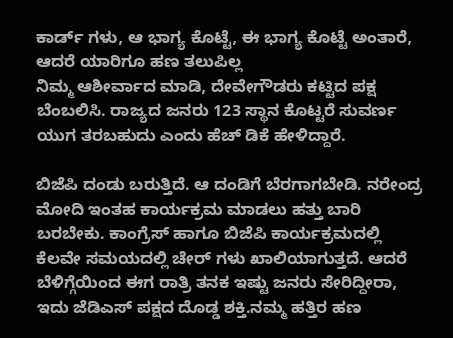ಕಾರ್ಡ್ ಗಳು, ಆ ಭಾಗ್ಯ ಕೊಟ್ಟೆ, ಈ ಭಾಗ್ಯ ಕೊಟ್ಟೆ ಅಂತಾರೆ, ಆದರೆ ಯಾರಿಗೂ ಹಣ ತಲುಪಿಲ್ಲ
ನಿಮ್ಮ ಆಶೀರ್ವಾದ ಮಾಡಿ, ದೇವೇಗೌಡರು ಕಟ್ಟಿದ ಪಕ್ಷ ಬೆಂಬಲಿಸಿ. ರಾಜ್ಯದ ಜನರು 123 ಸ್ಥಾನ ಕೊಟ್ಟರೆ ಸುವರ್ಣ ಯುಗ ತರಬಹುದು ಎಂದು ಹೆಚ್ ಡಿಕೆ ಹೇಳಿದ್ದಾರೆ.

ಬಿಜೆಪಿ ದಂಡು ಬರುತ್ತಿದೆ. ಆ ದಂಡಿಗೆ ಬೆರಗಾಗಬೇಡಿ. ನರೇಂದ್ರ ಮೋದಿ ಇಂತಹ ಕಾರ್ಯಕ್ರಮ ಮಾಡಲು ಹತ್ತು ಬಾರಿ ಬರಬೇಕು. ಕಾಂಗ್ರೆಸ್ ಹಾಗೂ ಬಿಜೆಪಿ ಕಾರ್ಯಕ್ರಮದಲ್ಲಿ ಕೆಲವೇ ಸಮಯದಲ್ಲಿ ಚೇರ್ ಗಳು ಖಾಲಿಯಾಗುತ್ತದೆ. ಆದರೆ ಬೆಳಿಗ್ಗೆಯಿಂದ ಈಗ ರಾತ್ರಿ ತನಕ ಇಷ್ಟು ಜನರು ಸೇರಿದ್ದೀರಾ, ಇದು ಜೆಡಿಎಸ್ ಪಕ್ಷದ ದೊಡ್ಡ ಶಕ್ತಿ.ನಮ್ಮ ಹತ್ತಿರ ಹಣ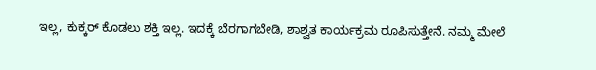ಇಲ್ಲ, ಕುಕ್ಕರ್ ಕೊಡಲು ಶಕ್ತಿ ಇಲ್ಲ. ಇದಕ್ಕೆ ಬೆರಗಾಗಬೇಡಿ, ಶಾಶ್ವತ ಕಾರ್ಯಕ್ರಮ ರೂಪಿಸುತ್ತೇನೆ. ನಮ್ಮ ಮೇಲೆ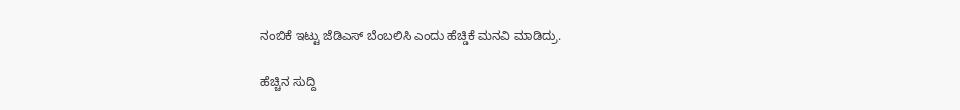ನಂಬಿಕೆ ಇಟ್ಟು ಜೆಡಿಎಸ್ ಬೆಂಬಲಿಸಿ ಎಂದು ಹೆಚ್ಡಿಕೆ ಮನವಿ ಮಾಡಿದ್ರು.

ಹೆಚ್ಚಿನ ಸುದ್ದಿ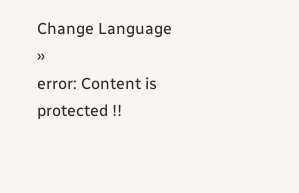Change Language »
error: Content is protected !!